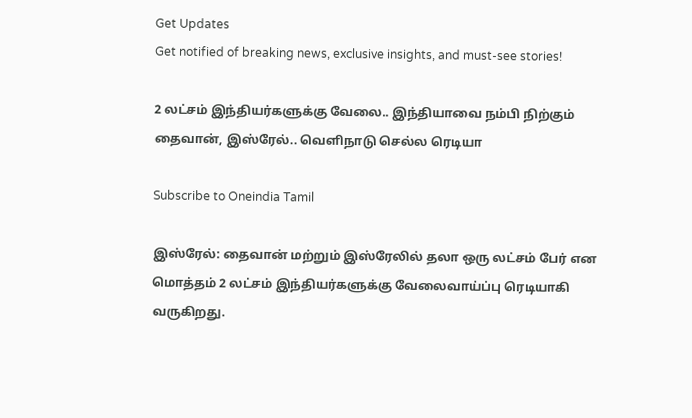Get Updates
Get notified of breaking news, exclusive insights, and must-see stories!

2 லட்சம் இந்தியர்களுக்கு வேலை.. இந்தியாவை நம்பி நிற்கும் தைவான், இஸ்ரேல்.. வெளிநாடு செல்ல ரெடியா

Subscribe to Oneindia Tamil

இஸ்ரேல்: தைவான் மற்றும் இஸ்ரேலில் தலா ஒரு லட்சம் பேர் என மொத்தம் 2 லட்சம் இந்தியர்களுக்கு வேலைவாய்ப்பு ரெடியாகி வருகிறது.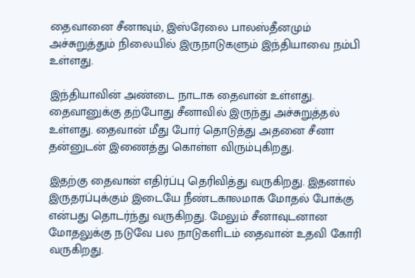தைவானை சீனாவும், இஸ்ரேலை பாலஸ்தீனமும் அச்சுறுத்தும் நிலையில் இருநாடுகளும் இந்தியாவை நம்பி உள்ளது.

இந்தியாவின் அண்டை நாடாக தைவான் உள்ளது. தைவானுக்கு தற்போது சீனாவில் இருந்து அச்சுறுத்தல் உள்ளது. தைவான் மீது போர் தொடுத்து அதனை சீனா தன்னுடன் இணைத்து கொள்ள விரும்புகிறது.

இதற்கு தைவான் எதிர்ப்பு தெரிவித்து வருகிறது. இதனால் இருதரப்புக்கும் இடையே நீண்டகாலமாக மோதல் போக்கு என்பது தொடர்ந்து வருகிறது. மேலும் சீனாவுடனான மோதலுக்கு நடுவே பல நாடுகளிடம் தைவான் உதவி கோரி வருகிறது.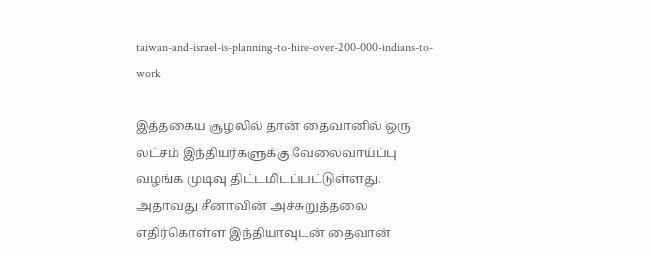taiwan-and-israel-is-planning-to-hire-over-200-000-indians-to-work

இத்தகைய சூழலில் தான் தைவானில் ஒரு லட்சம் இந்தியர்களுக்கு வேலைவாய்ப்பு வழங்க முடிவு திட்டமிடப்பட்டுள்ளது. அதாவது சீனாவின் அச்சுறுத்தலை எதிர்கொள்ள இந்தியாவுடன் தைவான்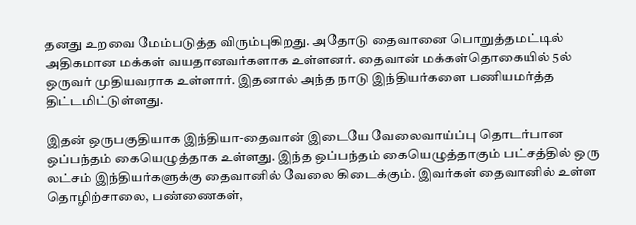தனது உறவை மேம்படுத்த விரும்புகிறது. அதோடு தைவானை பொறுத்தமட்டில் அதிகமான மக்கள் வயதானவர்களாக உள்ளனர். தைவான் மக்கள்தொகையில் 5ல் ஒருவர் முதியவராக உள்ளார். இதனால் அந்த நாடு இந்தியர்களை பணியமர்த்த திட்டமிட்டுள்ளது.

இதன் ஒருபகுதியாக இந்தியா-தைவான் இடையே வேலைவாய்ப்பு தொடர்பான ஒப்பந்தம் கையெழுத்தாக உள்ளது. இந்த ஒப்பந்தம் கையெழுத்தாகும் பட்சத்தில் ஒரு லட்சம் இந்தியர்களுக்கு தைவானில் வேலை கிடைக்கும். இவர்கள் தைவானில் உள்ள தொழிற்சாலை, பண்ணைகள்,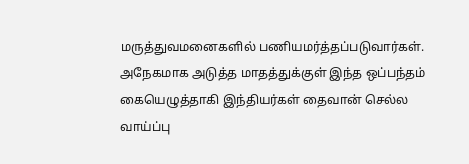மருத்துவமனைகளில் பணியமர்த்தப்படுவார்கள். அநேகமாக அடுத்த மாதத்துக்குள் இந்த ஒப்பந்தம் கையெழுத்தாகி இந்தியர்கள் தைவான் செல்ல வாய்ப்பு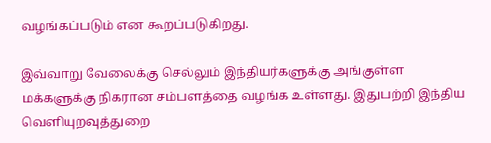வழங்கப்படும் என கூறப்படுகிறது.

இவ்வாறு வேலைக்கு செல்லும் இந்தியர்களுக்கு அங்குள்ள மக்களுக்கு நிகரான சம்பளத்தை வழங்க உள்ளது. இதுபற்றி இந்திய வெளியுறவுத்துறை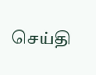செய்தி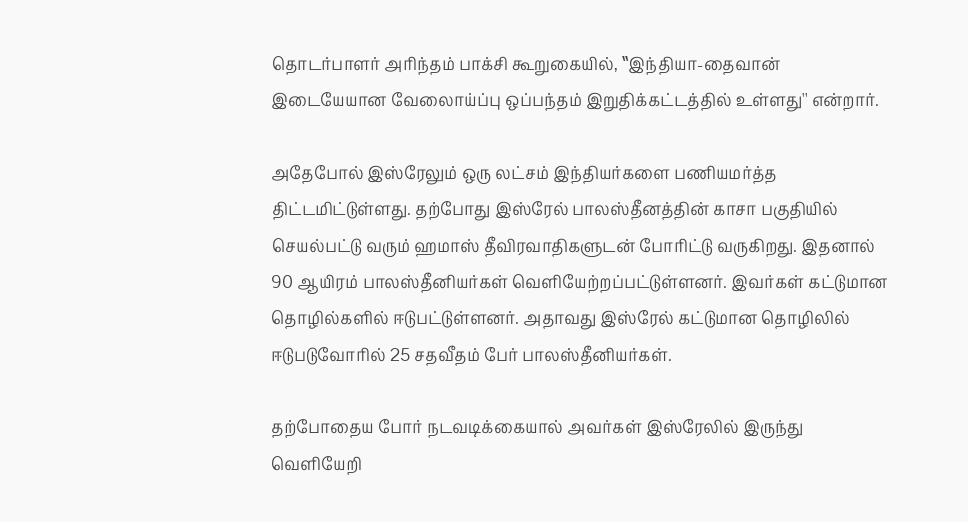தொடர்பாளர் அரிந்தம் பாக்சி கூறுகையில், ‛‛இந்தியா-தைவான் இடையேயான வேலைாய்ப்பு ஒப்பந்தம் இறுதிக்கட்டத்தில் உள்ளது'' என்றார்.

அதேபோல் இஸ்ரேலும் ஒரு லட்சம் இந்தியர்களை பணியமர்த்த திட்டமிட்டுள்ளது. தற்போது இஸ்ரேல் பாலஸ்தீனத்தின் காசா பகுதியில் செயல்பட்டு வரும் ஹமாஸ் தீவிரவாதிகளுடன் போரிட்டு வருகிறது. இதனால் 90 ஆயிரம் பாலஸ்தீனியர்கள் வெளியேற்றப்பட்டுள்ளனர். இவர்கள் கட்டுமான தொழில்களில் ஈடுபட்டுள்ளனர். அதாவது இஸ்ரேல் கட்டுமான தொழிலில் ஈடுபடுவோரில் 25 சதவீதம் பேர் பாலஸ்தீனியர்கள்.

தற்போதைய போர் நடவடிக்கையால் அவர்கள் இஸ்ரேலில் இருந்து வெளியேறி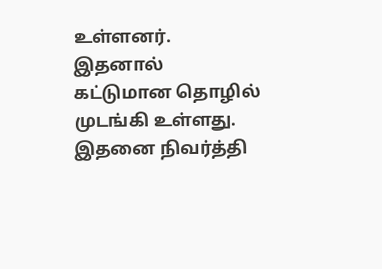உள்ளனர். இதனால் கட்டுமான தொழில் முடங்கி உள்ளது. இதனை நிவர்த்தி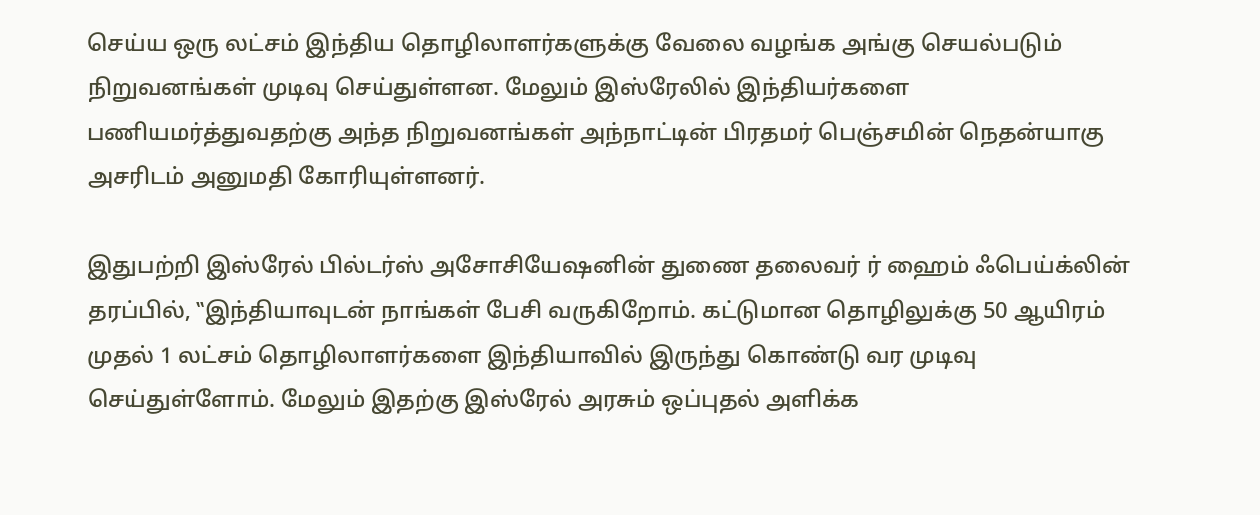செய்ய ஒரு லட்சம் இந்திய தொழிலாளர்களுக்கு வேலை வழங்க அங்கு செயல்படும் நிறுவனங்கள் முடிவு செய்துள்ளன. மேலும் இஸ்ரேலில் இந்தியர்களை பணியமர்த்துவதற்கு அந்த நிறுவனங்கள் அந்நாட்டின் பிரதமர் பெஞ்சமின் நெதன்யாகு அசரிடம் அனுமதி கோரியுள்ளனர்.

இதுபற்றி இஸ்ரேல் பில்டர்ஸ் அசோசியேஷனின் துணை தலைவர் ர் ஹைம் ஃபெய்க்லின் தரப்பில், ‛‛இந்தியாவுடன் நாங்கள் பேசி வருகிறோம். கட்டுமான தொழிலுக்கு 50 ஆயிரம் முதல் 1 லட்சம் தொழிலாளர்களை இந்தியாவில் இருந்து கொண்டு வர முடிவு செய்துள்ளோம். மேலும் இதற்கு இஸ்ரேல் அரசும் ஒப்புதல் அளிக்க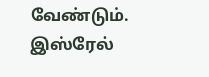வேண்டும். இஸ்ரேல்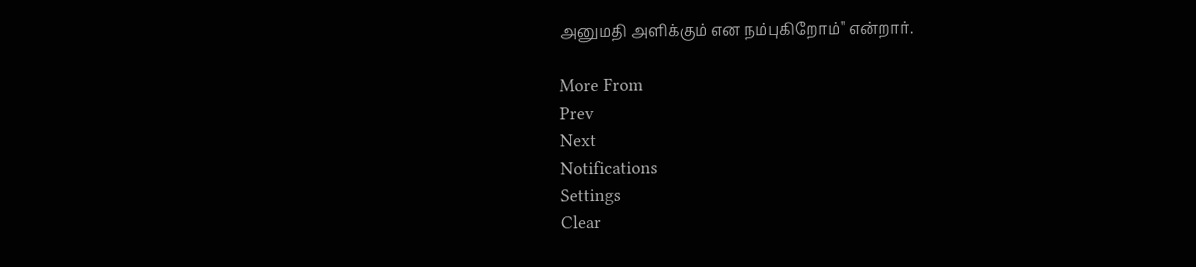அனுமதி அளிக்கும் என நம்புகிறோம்'' என்றார்.

More From
Prev
Next
Notifications
Settings
Clear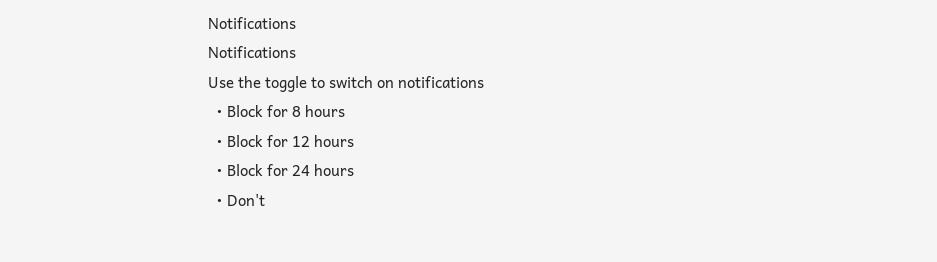Notifications
Notifications
Use the toggle to switch on notifications
  • Block for 8 hours
  • Block for 12 hours
  • Block for 24 hours
  • Don't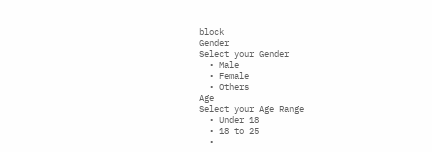block
Gender
Select your Gender
  • Male
  • Female
  • Others
Age
Select your Age Range
  • Under 18
  • 18 to 25
  •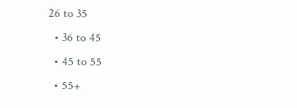26 to 35
  • 36 to 45
  • 45 to 55
  • 55+